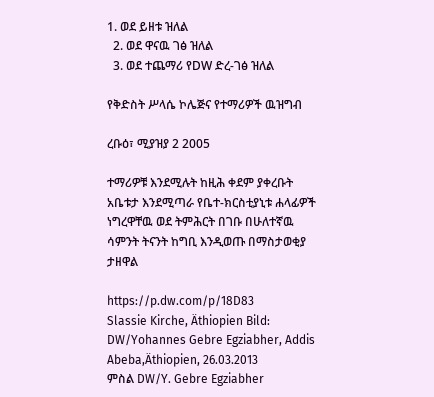1. ወደ ይዘቱ ዝለል
  2. ወደ ዋናዉ ገፅ ዝለል
  3. ወደ ተጨማሪ የDW ድረ-ገፅ ዝለል

የቅድስት ሥላሴ ኮሌጅና የተማሪዎች ዉዝግብ

ረቡዕ፣ ሚያዝያ 2 2005

ተማሪዎቹ እንደሚሉት ከዚሕ ቀደም ያቀረቡት አቤቱታ እንደሚጣራ የቤተ-ክርስቲያኒቱ ሐላፊዎች ነግረዋቸዉ ወደ ትምሕርት በገቡ በሁለተኛዉ ሳምንት ትናንት ከግቢ እንዲወጡ በማስታወቂያ ታዘዋል

https://p.dw.com/p/18D83
Slassie Kirche, Äthiopien Bild: DW/Yohannes Gebre Egziabher, Addis Abeba,Äthiopien, 26.03.2013
ምስል DW/Y. Gebre Egziabher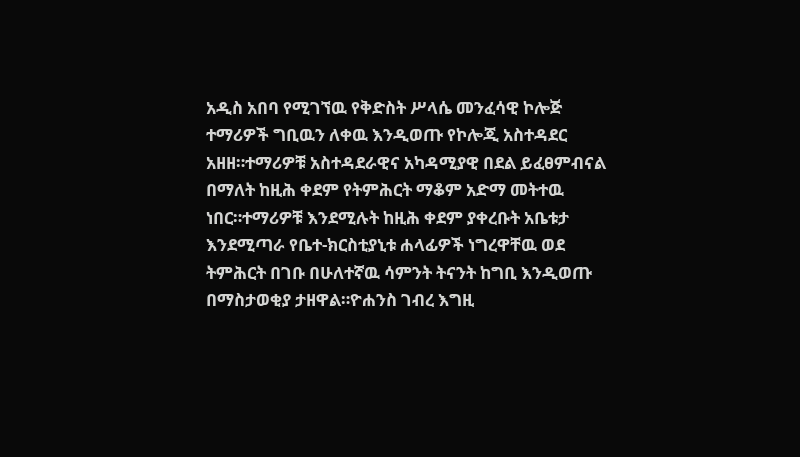አዲስ አበባ የሚገኘዉ የቅድስት ሥላሴ መንፈሳዊ ኮሎጅ ተማሪዎች ግቢዉን ለቀዉ እንዲወጡ የኮሎጂ አስተዳደር አዘዘ።ተማሪዎቹ አስተዳደራዊና አካዳሚያዊ በደል ይፈፀምብናል በማለት ከዚሕ ቀደም የትምሕርት ማቆም አድማ መትተዉ ነበር።ተማሪዎቹ እንደሚሉት ከዚሕ ቀደም ያቀረቡት አቤቱታ እንደሚጣራ የቤተ-ክርስቲያኒቱ ሐላፊዎች ነግረዋቸዉ ወደ ትምሕርት በገቡ በሁለተኛዉ ሳምንት ትናንት ከግቢ እንዲወጡ በማስታወቂያ ታዘዋል።ዮሐንስ ገብረ እግዚ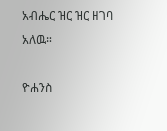አብሔር ዝር ዝር ዘገባ አለዉ።

ዮሐንስ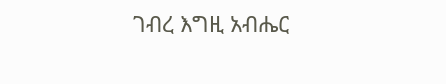ገብረ እግዚ አብሔር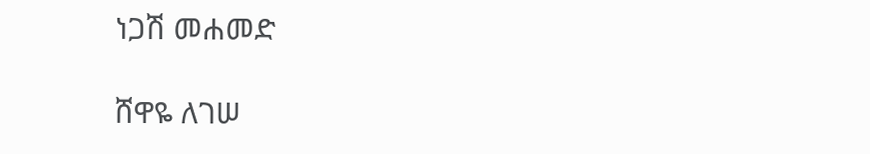ነጋሽ መሐመድ

ሸዋዬ ለገሠ